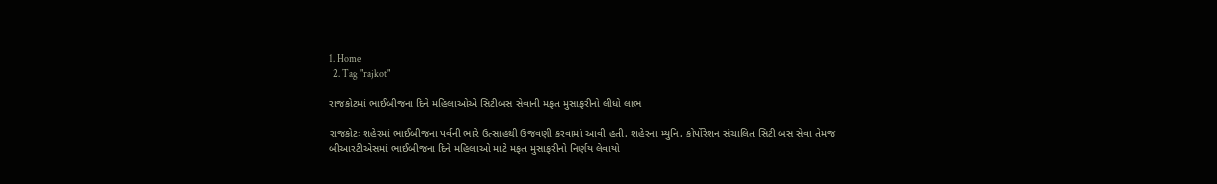1. Home
  2. Tag "rajkot"

રાજકોટમાં ભાઈબીજના દિને મહિલાઓએ સિટીબસ સેવાની મફત મુસાફરીનો લીધો લાભ

રાજકોટઃ શહેરમાં ભાઈબીજના પર્વની ભારે ઉત્સાહથી ઉજવણી કરવામાં આવી હતી. શહેરના મ્યુનિ. કોર્પોરેશન સંચાલિત સિટી બસ સેવા તેમજ બીઆરટીએસમાં ભાઈબીજના દિને મહિલાઓ માટે મફત મુસાફરીનો નિર્ણય લેવાયો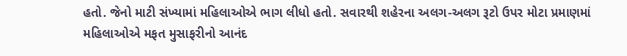હતો. જેનો માટી સંખ્યામાં મહિલાઓએ ભાગ લીધો હતો. સવારથી શહેરના અલગ-અલગ રૂટો ઉપર મોટા પ્રમાણમાં મહિલાઓએ મફત મુસાફરીનો આનંદ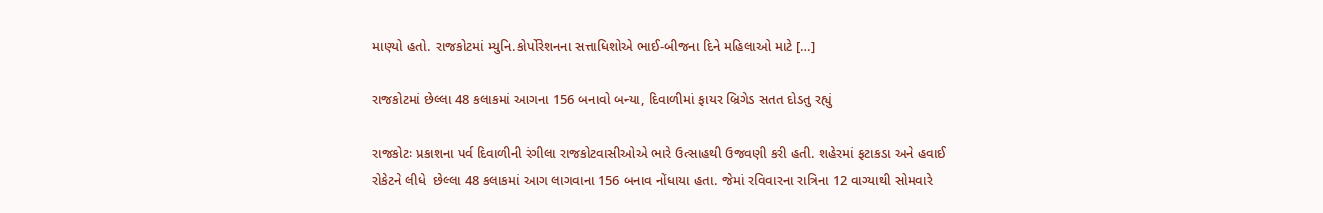માણ્યો હતો. રાજકોટમાં મ્યુનિ.કોર્પોરેશનના સત્તાધિશોએ ભાઈ-બીજના દિને મહિલાઓ માટે […]

રાજકોટમાં છેલ્લા 48 કલાકમાં આગના 156 બનાવો બન્યા, દિવાળીમાં ફાયર બ્રિગેડ સતત દોડતુ રહ્યું

રાજકોટઃ પ્રકાશના પર્વ દિવાળીની રંગીલા રાજકોટવાસીઓએ ભારે ઉત્સાહથી ઉજવણી કરી હતી. શહેરમાં ફટાકડા અને હવાઈ રોકેટને લીધે  છેલ્લા 48 કલાકમાં આગ લાગવાના 156 બનાવ નોંધાયા હતા. જેમાં રવિવારના રાત્રિના 12 વાગ્યાથી સોમવારે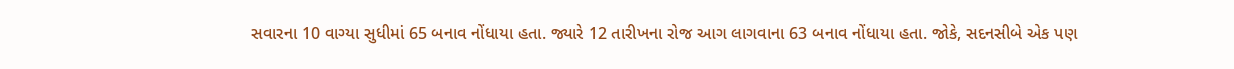સવારના 10 વાગ્યા સુધીમાં 65 બનાવ નોંધાયા હતા. જ્યારે 12 તારીખના રોજ આગ લાગવાના 63 બનાવ નોંધાયા હતા. જોકે, સદનસીબે એક પણ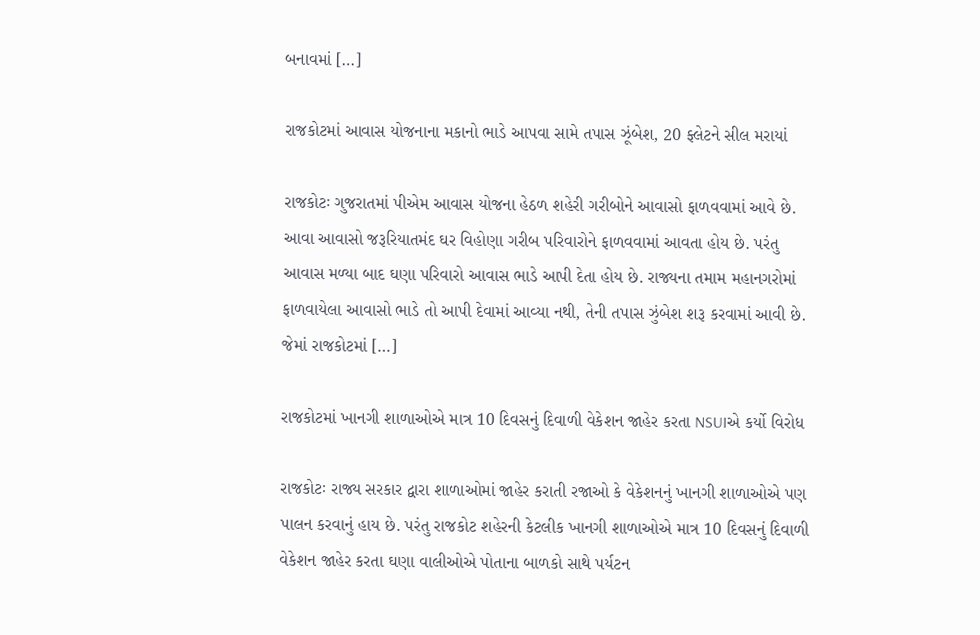બનાવમાં […]

રાજકોટમાં આવાસ યોજનાના મકાનો ભાડે આપવા સામે તપાસ ઝૂંબેશ, 20 ફ્લેટને સીલ મરાયાં

રાજકોટઃ ગુજરાતમાં પીએમ આવાસ યોજના હેઠળ શહેરી ગરીબોને આવાસો ફાળવવામાં આવે છે. આવા આવાસો જરૂરિયાતમંદ ઘર વિહોણા ગરીબ પરિવારોને ફાળવવામાં આવતા હોય છે. પરંતુ આવાસ મળ્યા બાદ ઘણા પરિવારો આવાસ ભાડે આપી દેતા હોય છે. રાજ્યના તમામ મહાનગરોમાં ફાળવાયેલા આવાસો ભાડે તો આપી દેવામાં આવ્યા નથી, તેની તપાસ ઝુંબેશ શરૂ કરવામાં આવી છે. જેમાં રાજકોટમાં […]

રાજકોટમાં ખાનગી શાળાઓએ માત્ર 10 દિવસનું દિવાળી વેકેશન જાહેર કરતા NSUIએ કર્યો વિરોધ

રાજકોટઃ રાજ્ય સરકાર દ્વારા શાળાઓમાં જાહેર કરાતી રજાઓ કે વેકેશનનું ખાનગી શાળાઓએ પણ પાલન કરવાનું હાય છે. પરંતુ રાજકોટ શહેરની કેટલીક ખાનગી શાળાઓએ માત્ર 10 દિવસનું દિવાળી વેકેશન જાહેર કરતા ઘણા વાલીઓએ પોતાના બાળકો સાથે પર્યટન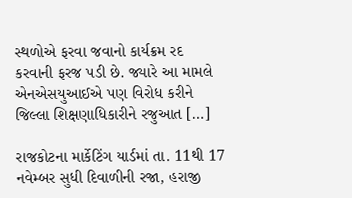સ્થળોએ ફરવા જવાનો કાર્યક્રમ રદ કરવાની ફરજ પડી છે. જ્યારે આ મામલે એનએસયુઆઈએ પણ વિરોધ કરીને જિલ્લા શિક્ષણાધિકારીને રજુઆત […]

રાજકોટના માર્કેટિંગ યાર્ડમાં તા. 11થી 17 નવેમ્બર સુધી દિવાળીની રજા, હરાજી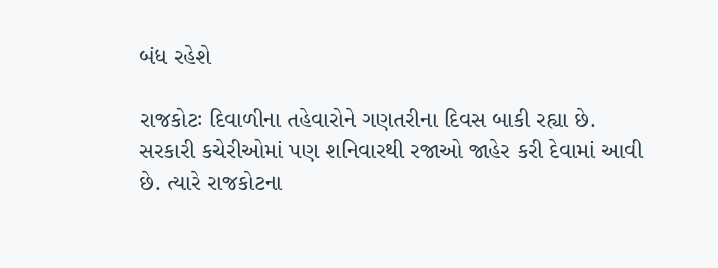બંધ રહેશે

રાજકોટઃ દિવાળીના તહેવારોને ગણતરીના દિવસ બાકી રહ્યા છે. સરકારી કચેરીઓમાં પણ શનિવારથી રજાઓ જાહેર કરી દેવામાં આવી છે. ત્યારે રાજકોટના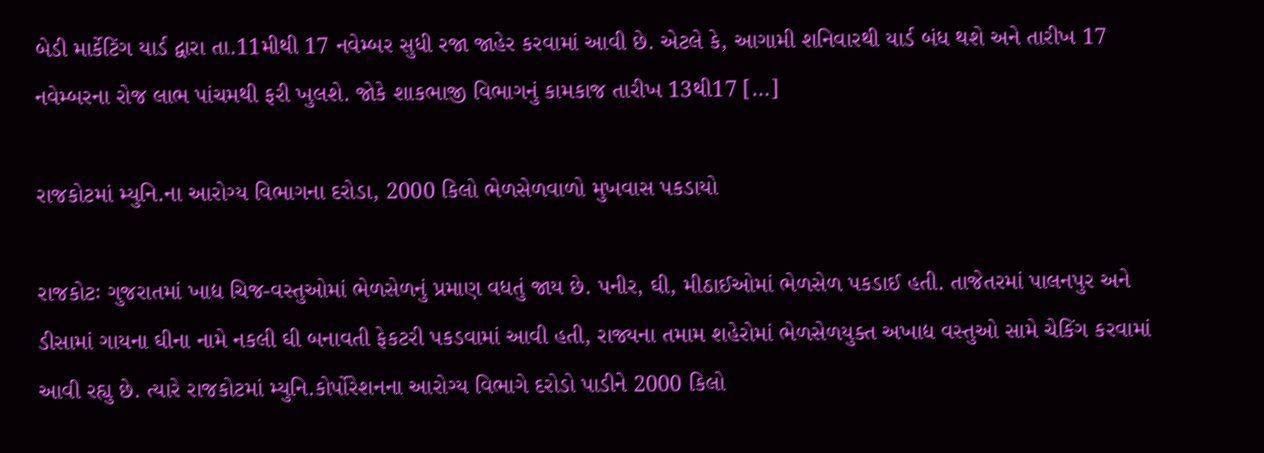બેડી માર્કેટિંગ યાર્ડ દ્વારા તા.11મીથી 17 નવેમ્બર સુધી રજા જાહેર કરવામાં આવી છે. એટલે કે, આગામી શનિવારથી યાર્ડ બંધ થશે અને તારીખ 17 નવેમ્બરના રોજ લાભ પાંચમથી ફરી ખુલશે. જોકે શાકભાજી વિભાગનું કામકાજ તારીખ 13થી17 […]

રાજકોટમાં મ્યુનિ.ના આરોગ્ય વિભાગના દરોડા, 2000 કિલો ભેળસેળવાળો મુખવાસ પકડાયો

રાજકોટઃ ગુજરાતમાં ખાદ્ય ચિજ-વસ્તુઓમાં ભેળસેળનું પ્રમાણ વધતું જાય છે. પનીર, ઘી, મીઠાઈઓમાં ભેળસેળ પકડાઈ હતી. તાજેતરમાં પાલનપુર અને ડીસામાં ગાયના ઘીના નામે નકલી ઘી બનાવતી ફેકટરી પકડવામાં આવી હતી, રાજ્યના તમામ શહેરોમાં ભેળસેળયુક્ત અખાદ્ય વસ્તુઓ સામે ચેકિંગ કરવામાં આવી રહ્યુ છે. ત્યારે રાજકોટમાં મ્યુનિ.કોર્પોરેશનના આરોગ્ય વિભાગે દરોડો પાડીને 2000 કિલો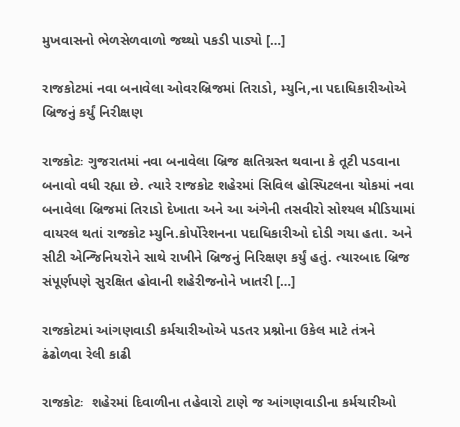મુખવાસનો ભેળસેળવાળો જથ્થો પકડી પાડ્યો […]

રાજકોટમાં નવા બનાવેલા ઓવરબ્રિજમાં તિરાડો, મ્યુનિ,ના પદાધિકારીઓએ બ્રિજનું કર્યું નિરીક્ષણ

રાજકોટઃ ગુજરાતમાં નવા બનાવેલા બ્રિજ ક્ષતિગ્રસ્ત થવાના કે તૂટી પડવાના બનાવો વધી રહ્યા છે. ત્યારે રાજકોટ શહેરમાં સિવિલ હોસ્પિટલના ચોકમાં નવા બનાવેલા બ્રિજમાં તિરાડો દેખાતા અને આ અંગેની તસવીરો સોશ્યલ મીડિયામાં વાયરલ થતાં રાજકોટ મ્યુનિ.કોર્પોરેશનના પદાધિકારીઓ દોડી ગયા હતા. અને સીટી એન્જિનિયરોને સાથે રાખીને બ્રિજનું નિરિક્ષણ કર્યું હતું. ત્યારબાદ બ્રિજ સંપૂર્ણપણે સુરક્ષિત હોવાની શહેરીજનોને ખાતરી […]

રાજકોટમાં આંગણવાડી કર્મચારીઓએ પડતર પ્રશ્નોના ઉકેલ માટે તંત્રને ઢંઢોળવા રેલી કાઢી

રાજકોટઃ  શહેરમાં દિવાળીના તહેવારો ટાણે જ આંગણવાડીના કર્મચારીઓ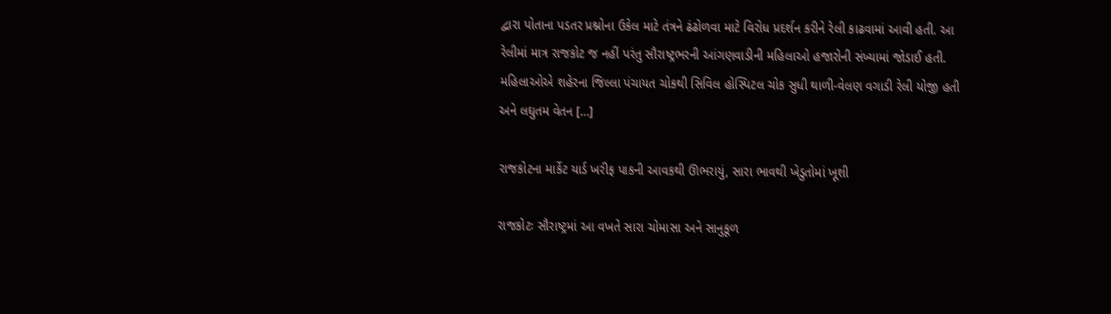દ્વારા પોતાના પડતર પ્રશ્નોના ઉકેલ માટે તંત્રને ઢંઢોળવા માટે વિરોધ પ્રદર્શન કરીને રેલી કાઢવામાં આવી હતી. આ રેલીમાં માત્ર રાજકોટ જ નહીં પરંતુ સૌરાષ્ટ્રભરની આંગણવાડીની મહિલાઓ હજારોની સંખ્યામાં જોડાઈ હતી. મહિલાઓએ શહેરના જિલ્લા પંચાયત ચોકથી સિવિલ હોસ્પિટલ ચોક સુધી થાળી-વેલણ વગાડી રેલી યોજી હતી અને લઘુતમ વેતન […]

રાજકોટના માર્કેટ યાર્ડ ખરીફ પાકની આવકથી ઊભરાયું, સારા ભાવથી ખેડુતોમાં ખૂશી

રાજકોટઃ સૌરાષ્ટ્રમાં આ વખતે સારા ચોમાસા અને સાનુકૂળ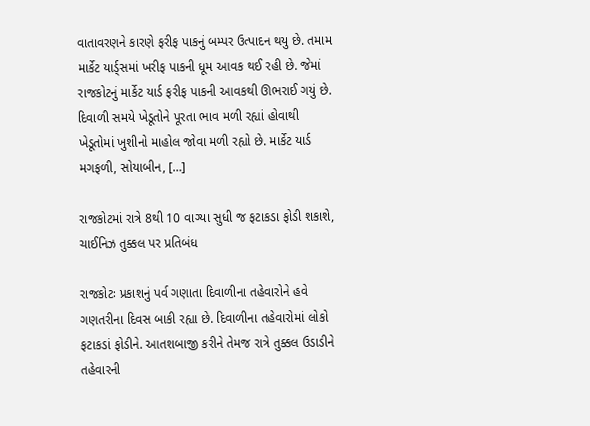વાતાવરણને કારણે ફરીફ પાકનું બમ્પર ઉત્પાદન થયુ છે. તમામ માર્કેટ યાર્ડ્સમાં ખરીફ પાકની ધૂમ આવક થઈ રહી છે. જેમાં રાજકોટનું માર્કેટ યાર્ડ ફરીફ પાકની આવકથી ઊભરાઈ ગયું છે.  દિવાળી સમયે ખેડૂતોને પૂરતા ભાવ મળી રહ્યાં હોવાથી ખેડૂતોમાં ખુશીનો માહોલ જોવા મળી રહ્યો છે. માર્કેટ યાર્ડ મગફળી, સોયાબીન, […]

રાજકોટમાં રાત્રે 8થી 10 વાગ્યા સુધી જ ફટાકડા ફોડી શકાશે, ચાઈનિઝ તુક્કલ પર પ્રતિબંધ

રાજકોટઃ પ્રકાશનું પર્વ ગણાતા દિવાળીના તહેવારોને હવે ગણતરીના દિવસ બાકી રહ્યા છે. દિવાળીના તહેવારોમાં લોકો ફટાકડાં ફોડીને. આતશબાજી કરીને તેમજ રાત્રે તુક્કલ ઉડાડીને તહેવારની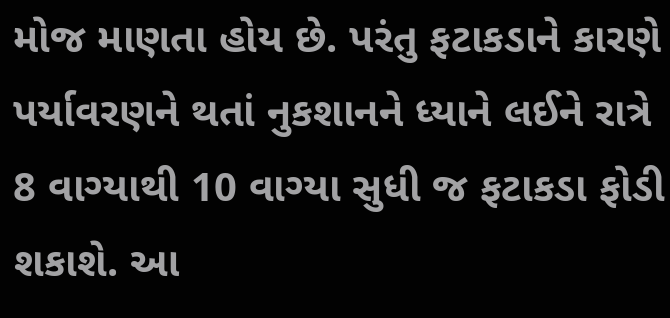મોજ માણતા હોય છે. પરંતુ ફટાકડાને કારણે પર્યાવરણને થતાં નુકશાનને ધ્યાને લઈને રાત્રે 8 વાગ્યાથી 10 વાગ્યા સુધી જ ફટાકડા ફોડી શકાશે. આ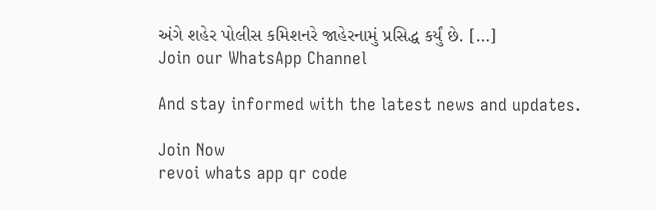અંગે શહેર પોલીસ કમિશનરે જાહેરનામું પ્રસિદ્ધ કર્યું છે. […]
Join our WhatsApp Channel

And stay informed with the latest news and updates.

Join Now
revoi whats app qr code